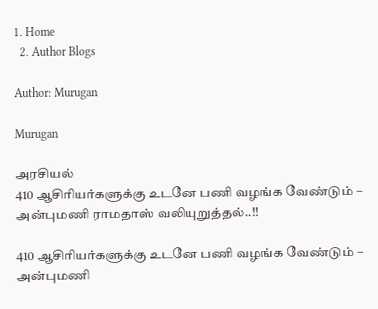1. Home
  2. Author Blogs

Author: Murugan

Murugan

அரசியல்
410 ஆசிரியர்களுக்கு உடனே பணி வழங்க வேண்டும் – அன்புமணி ராமதாஸ் வலியுறுத்தல்..!!

410 ஆசிரியர்களுக்கு உடனே பணி வழங்க வேண்டும் – அன்புமணி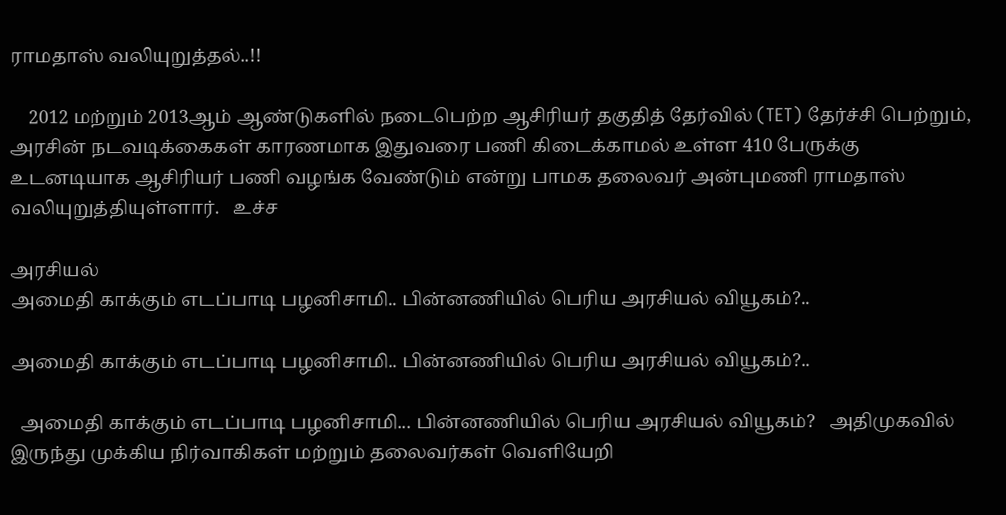ராமதாஸ் வலியுறுத்தல்..!!

    2012 மற்றும் 2013ஆம் ஆண்டுகளில் நடைபெற்ற ஆசிரியர் தகுதித் தேர்வில் (TET) தேர்ச்சி பெற்றும், அரசின் நடவடிக்கைகள் காரணமாக இதுவரை பணி கிடைக்காமல் உள்ள 410 பேருக்கு உடனடியாக ஆசிரியர் பணி வழங்க வேண்டும் என்று பாமக தலைவர் அன்புமணி ராமதாஸ் வலியுறுத்தியுள்ளார்.   உச்ச

அரசியல்
அமைதி காக்கும் எடப்பாடி பழனிசாமி.. பின்னணியில் பெரிய அரசியல் வியூகம்?..

அமைதி காக்கும் எடப்பாடி பழனிசாமி.. பின்னணியில் பெரிய அரசியல் வியூகம்?..

  அமைதி காக்கும் எடப்பாடி பழனிசாமி... பின்னணியில் பெரிய அரசியல் வியூகம்?   அதிமுகவில் இருந்து முக்கிய நிர்வாகிகள் மற்றும் தலைவர்கள் வெளியேறி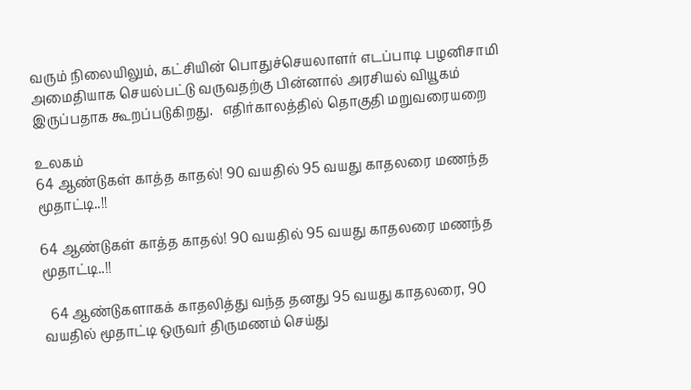வரும் நிலையிலும், கட்சியின் பொதுச்செயலாளர் எடப்பாடி பழனிசாமி அமைதியாக செயல்பட்டு வருவதற்கு பின்னால் அரசியல் வியூகம் இருப்பதாக கூறப்படுகிறது.   எதிர்காலத்தில் தொகுதி மறுவரையறை

உலகம்
64 ஆண்டுகள் காத்த காதல்! 90 வயதில் 95 வயது காதலரை மணந்த மூதாட்டி..!!

64 ஆண்டுகள் காத்த காதல்! 90 வயதில் 95 வயது காதலரை மணந்த மூதாட்டி..!!

  64 ஆண்டுகளாகக் காதலித்து வந்த தனது 95 வயது காதலரை, 90 வயதில் மூதாட்டி ஒருவர் திருமணம் செய்து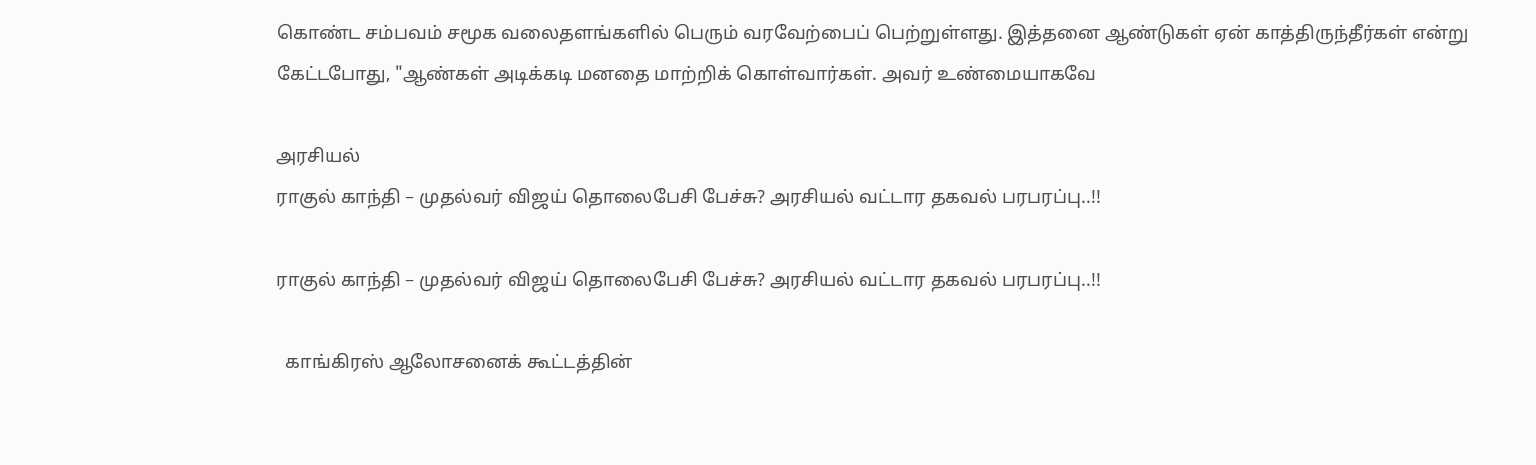கொண்ட சம்பவம் சமூக வலைதளங்களில் பெரும் வரவேற்பைப் பெற்றுள்ளது. இத்தனை ஆண்டுகள் ஏன் காத்திருந்தீர்கள் என்று கேட்டபோது, "ஆண்கள் அடிக்கடி மனதை மாற்றிக் கொள்வார்கள். அவர் உண்மையாகவே

அரசியல்
ராகுல் காந்தி – முதல்வர் விஜய் தொலைபேசி பேச்சு? அரசியல் வட்டார தகவல் பரபரப்பு..!!

ராகுல் காந்தி – முதல்வர் விஜய் தொலைபேசி பேச்சு? அரசியல் வட்டார தகவல் பரபரப்பு..!!

  காங்கிரஸ் ஆலோசனைக் கூட்டத்தின்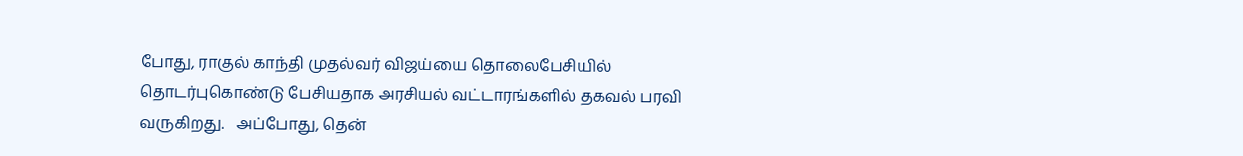போது, ராகுல் காந்தி முதல்வர் விஜய்யை தொலைபேசியில் தொடர்புகொண்டு பேசியதாக அரசியல் வட்டாரங்களில் தகவல் பரவி வருகிறது.   அப்போது, தென்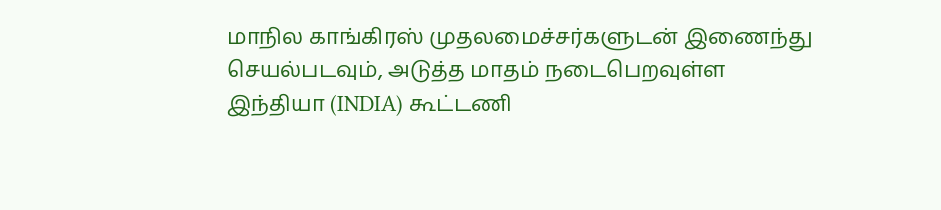மாநில காங்கிரஸ் முதலமைச்சர்களுடன் இணைந்து செயல்படவும், அடுத்த மாதம் நடைபெறவுள்ள இந்தியா (INDIA) கூட்டணி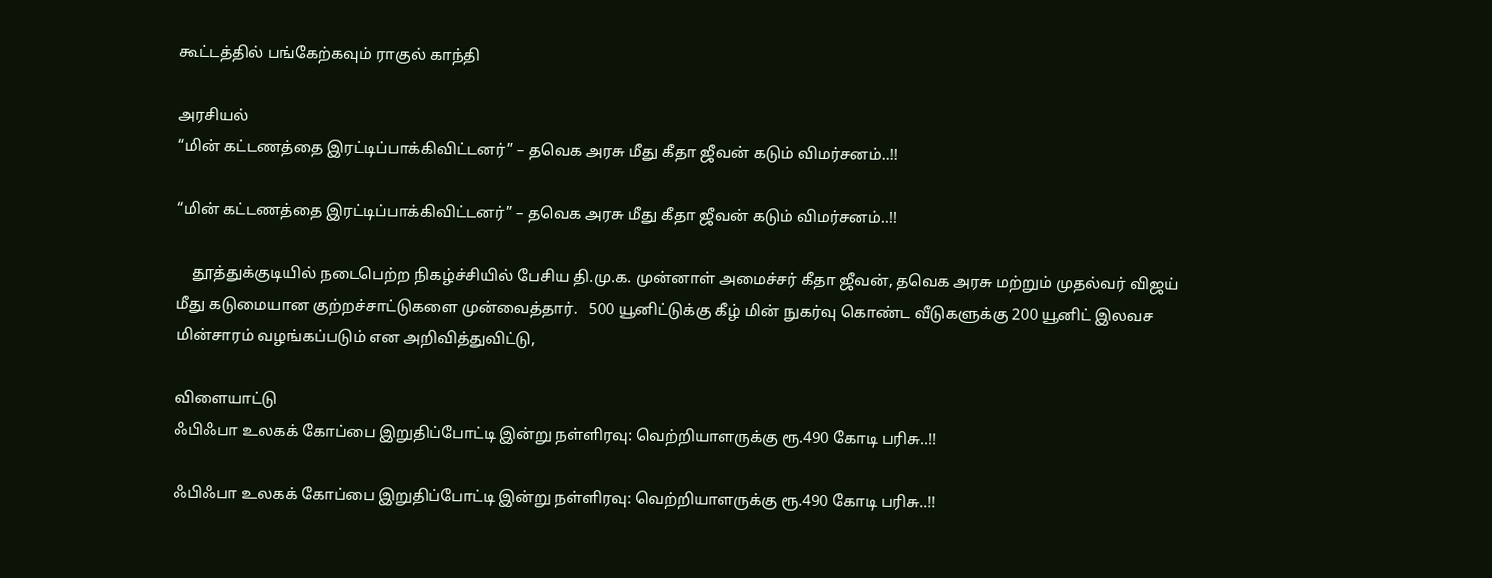கூட்டத்தில் பங்கேற்கவும் ராகுல் காந்தி

அரசியல்
“மின் கட்டணத்தை இரட்டிப்பாக்கிவிட்டனர்” – தவெக அரசு மீது கீதா ஜீவன் கடும் விமர்சனம்..!!

“மின் கட்டணத்தை இரட்டிப்பாக்கிவிட்டனர்” – தவெக அரசு மீது கீதா ஜீவன் கடும் விமர்சனம்..!!

    தூத்துக்குடியில் நடைபெற்ற நிகழ்ச்சியில் பேசிய தி.மு.க. முன்னாள் அமைச்சர் கீதா ஜீவன், தவெக அரசு மற்றும் முதல்வர் விஜய் மீது கடுமையான குற்றச்சாட்டுகளை முன்வைத்தார்.   500 யூனிட்டுக்கு கீழ் மின் நுகர்வு கொண்ட வீடுகளுக்கு 200 யூனிட் இலவச மின்சாரம் வழங்கப்படும் என அறிவித்துவிட்டு,

விளையாட்டு
ஃபிஃபா உலகக் கோப்பை இறுதிப்போட்டி இன்று நள்ளிரவு: வெற்றியாளருக்கு ரூ.490 கோடி பரிசு..!!

ஃபிஃபா உலகக் கோப்பை இறுதிப்போட்டி இன்று நள்ளிரவு: வெற்றியாளருக்கு ரூ.490 கோடி பரிசு..!!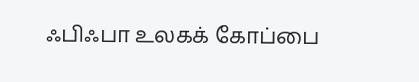ஃபிஃபா உலகக் கோப்பை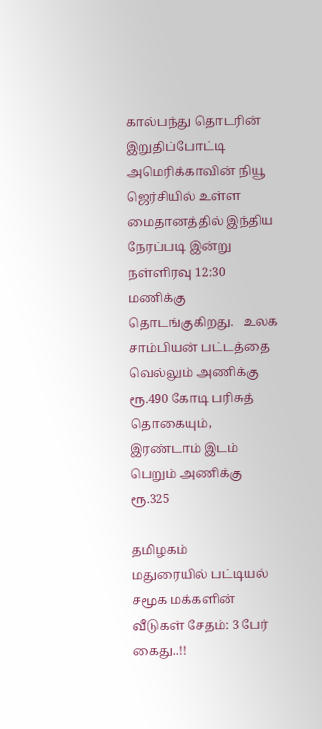கால்பந்து தொடரின் இறுதிப்போட்டி அமெரிக்காவின் நியூ ஜெர்சியில் உள்ள மைதானத்தில் இந்திய நேரப்படி இன்று நள்ளிரவு 12:30 மணிக்கு தொடங்குகிறது.   உலக சாம்பியன் பட்டத்தை வெல்லும் அணிக்கு ரூ.490 கோடி பரிசுத் தொகையும், இரண்டாம் இடம் பெறும் அணிக்கு ரூ.325

தமிழகம்
மதுரையில் பட்டியல் சமூக மக்களின் வீடுகள் சேதம்: 3 பேர் கைது..!!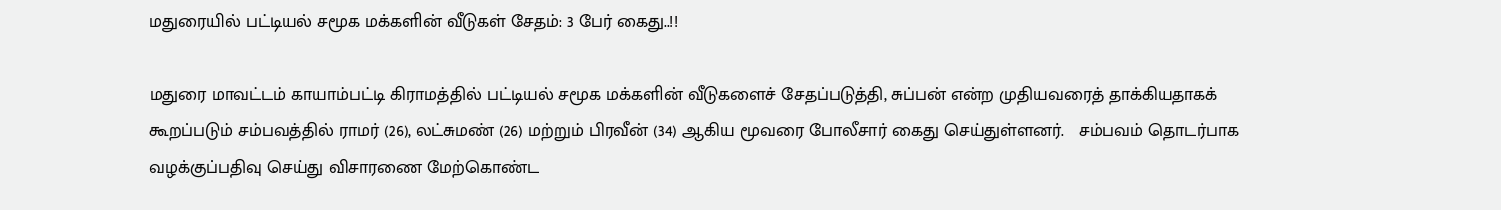மதுரையில் பட்டியல் சமூக மக்களின் வீடுகள் சேதம்: 3 பேர் கைது..!!

மதுரை மாவட்டம் காயாம்பட்டி கிராமத்தில் பட்டியல் சமூக மக்களின் வீடுகளைச் சேதப்படுத்தி, சுப்பன் என்ற முதியவரைத் தாக்கியதாகக் கூறப்படும் சம்பவத்தில் ராமர் (26), லட்சுமண் (26) மற்றும் பிரவீன் (34) ஆகிய மூவரை போலீசார் கைது செய்துள்ளனர்.   சம்பவம் தொடர்பாக வழக்குப்பதிவு செய்து விசாரணை மேற்கொண்ட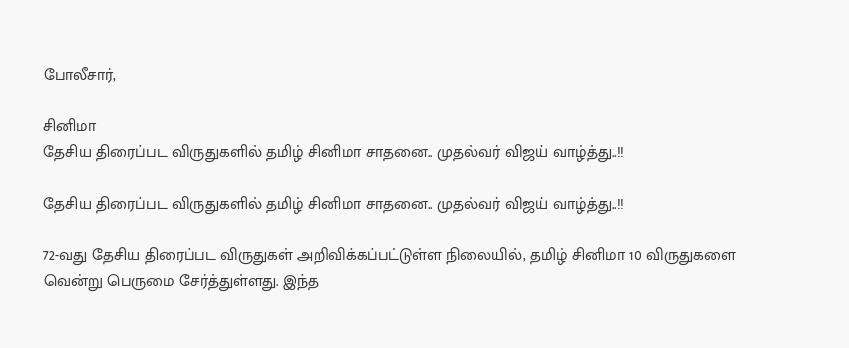போலீசார்,

சினிமா
தேசிய திரைப்பட விருதுகளில் தமிழ் சினிமா சாதனை.. முதல்வர் விஜய் வாழ்த்து..!!

தேசிய திரைப்பட விருதுகளில் தமிழ் சினிமா சாதனை.. முதல்வர் விஜய் வாழ்த்து..!!

72-வது தேசிய திரைப்பட விருதுகள் அறிவிக்கப்பட்டுள்ள நிலையில், தமிழ் சினிமா 10 விருதுகளை வென்று பெருமை சேர்த்துள்ளது. இந்த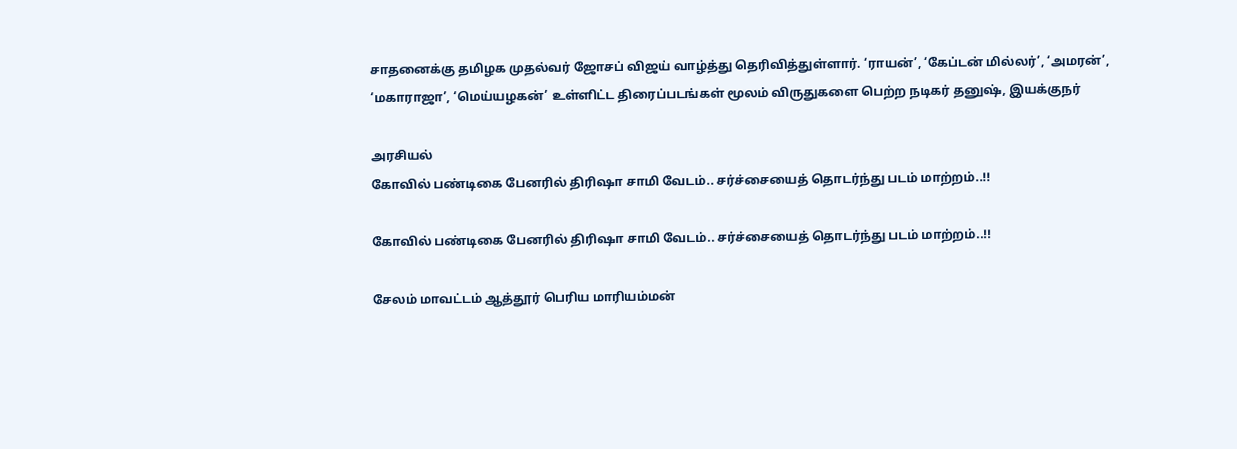சாதனைக்கு தமிழக முதல்வர் ஜோசப் விஜய் வாழ்த்து தெரிவித்துள்ளார். ‘ராயன்’, ‘கேப்டன் மில்லர்’, ‘அமரன்’, ‘மகாராஜா’, ‘மெய்யழகன்’ உள்ளிட்ட திரைப்படங்கள் மூலம் விருதுகளை பெற்ற நடிகர் தனுஷ், இயக்குநர்

அரசியல்
கோவில் பண்டிகை பேனரில் திரிஷா சாமி வேடம்.. சர்ச்சையைத் தொடர்ந்து படம் மாற்றம்..!!

கோவில் பண்டிகை பேனரில் திரிஷா சாமி வேடம்.. சர்ச்சையைத் தொடர்ந்து படம் மாற்றம்..!!

சேலம் மாவட்டம் ஆத்தூர் பெரிய மாரியம்மன்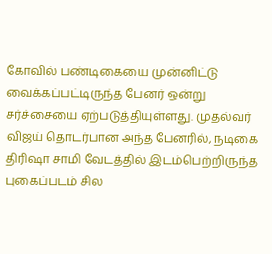கோவில் பண்டிகையை முன்னிட்டு வைக்கப்பட்டிருந்த பேனர் ஒன்று சர்ச்சையை ஏற்படுத்தியுள்ளது. முதல்வர் விஜய் தொடர்பான அந்த பேனரில், நடிகை திரிஷா சாமி வேடத்தில் இடம்பெற்றிருந்த புகைப்படம் சில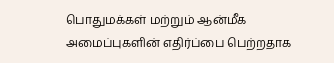பொதுமக்கள் மற்றும் ஆன்மீக அமைப்புகளின் எதிர்ப்பை பெற்றதாக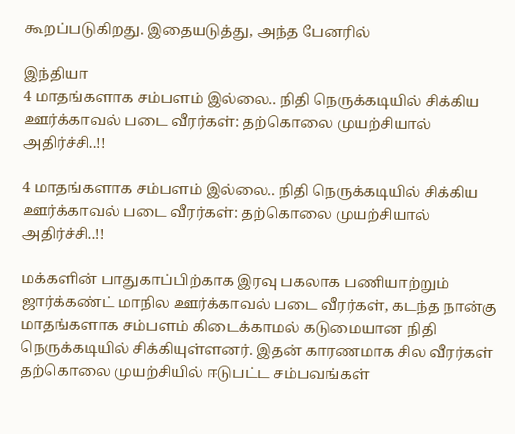கூறப்படுகிறது. இதையடுத்து, அந்த பேனரில்

இந்தியா
4 மாதங்களாக சம்பளம் இல்லை.. நிதி நெருக்கடியில் சிக்கிய ஊர்க்காவல் படை வீரர்கள்: தற்கொலை முயற்சியால் அதிர்ச்சி..!!

4 மாதங்களாக சம்பளம் இல்லை.. நிதி நெருக்கடியில் சிக்கிய ஊர்க்காவல் படை வீரர்கள்: தற்கொலை முயற்சியால் அதிர்ச்சி..!!

மக்களின் பாதுகாப்பிற்காக இரவு பகலாக பணியாற்றும் ஜார்க்கண்ட் மாநில ஊர்க்காவல் படை வீரர்கள், கடந்த நான்கு மாதங்களாக சம்பளம் கிடைக்காமல் கடுமையான நிதி நெருக்கடியில் சிக்கியுள்ளனர். இதன் காரணமாக சில வீரர்கள் தற்கொலை முயற்சியில் ஈடுபட்ட சம்பவங்கள்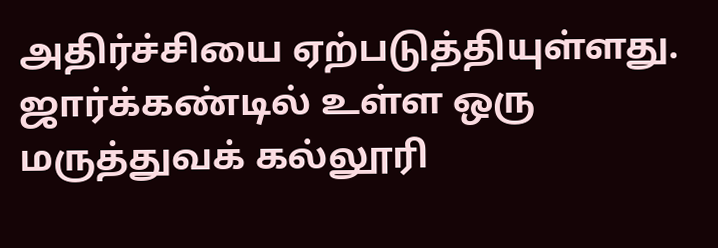அதிர்ச்சியை ஏற்படுத்தியுள்ளது. ஜார்க்கண்டில் உள்ள ஒரு மருத்துவக் கல்லூரி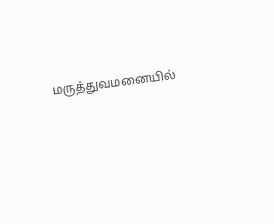மருத்துவமனையில்